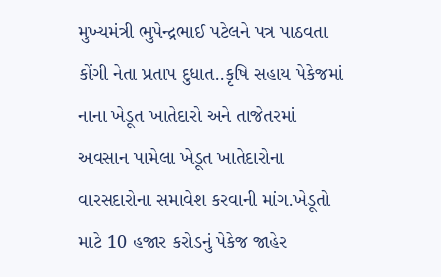મુખ્યમંત્રી ભુપેન્દ્રભાઈ પટેલને પત્ર પાઠવતા કોંગી નેતા પ્રતાપ દુધાત..કૃષિ સહાય પેકેજમાં નાના ખેડૂત ખાતેદારો અને તાજેતરમાં અવસાન પામેલા ખેડૂત ખાતેદારોના વારસદારોના સમાવેશ કરવાની માંગ.ખેડૂતો માટે 10 હજાર કરોડનું પેકેજ જાહેર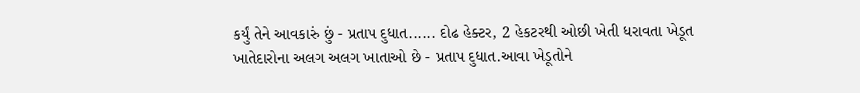કર્યું તેને આવકારું છું - પ્રતાપ દુધાત...... દોઢ હેક્ટર, 2 હેકટરથી ઓછી ખેતી ધરાવતા ખેડૂત ખાતેદારોના અલગ અલગ ખાતાઓ છે - પ્રતાપ દુધાત.આવા ખેડૂતોને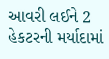આવરી લઈને 2 હેકટરની મર્યાદામાં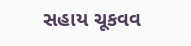સહાય ચૂકવવ